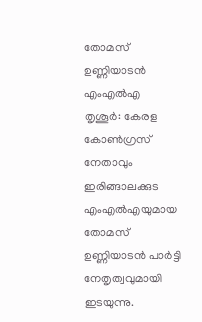തോമസ് ഉണ്ണിയാടൻ എംഎൽഎ
തൃശൂർ: കേരള കോൺഗ്രസ് നേതാവും ഇരിങ്ങാലക്കുട എംഎൽഎയുമായ തോമസ് ഉണ്ണിയാടൻ പാർട്ടി നേതൃത്വവുമായി ഇടയുന്നു.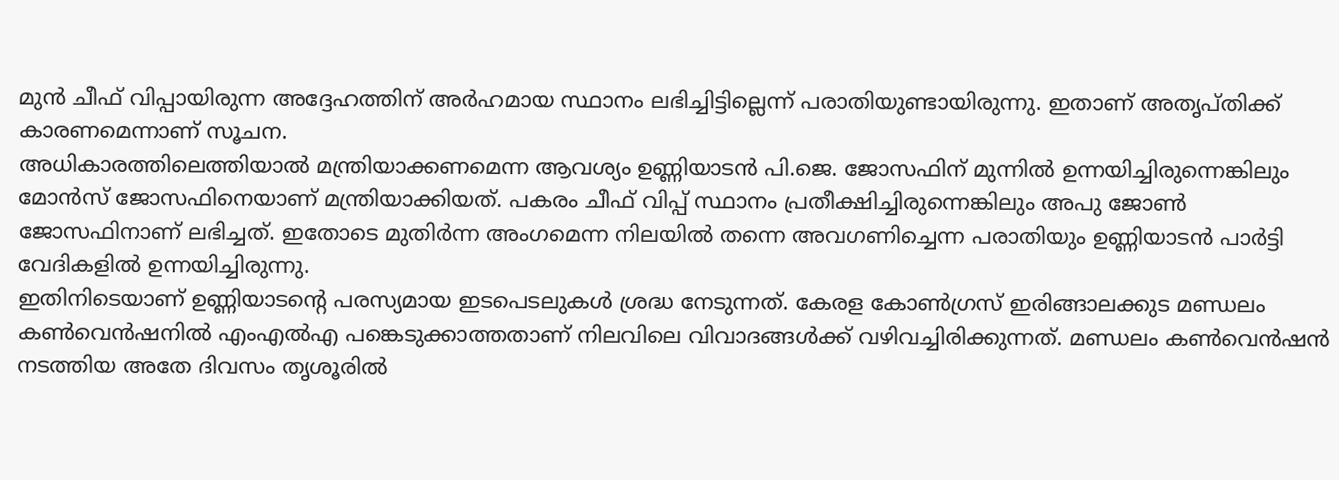മുൻ ചീഫ് വിപ്പായിരുന്ന അദ്ദേഹത്തിന് അർഹമായ സ്ഥാനം ലഭിച്ചിട്ടില്ലെന്ന് പരാതിയുണ്ടായിരുന്നു. ഇതാണ് അതൃപ്തിക്ക് കാരണമെന്നാണ് സൂചന.
അധികാരത്തിലെത്തിയാൽ മന്ത്രിയാക്കണമെന്ന ആവശ്യം ഉണ്ണിയാടൻ പി.ജെ. ജോസഫിന് മുന്നിൽ ഉന്നയിച്ചിരുന്നെങ്കിലും മോൻസ് ജോസഫിനെയാണ് മന്ത്രിയാക്കിയത്. പകരം ചീഫ് വിപ്പ് സ്ഥാനം പ്രതീക്ഷിച്ചിരുന്നെങ്കിലും അപു ജോൺ ജോസഫിനാണ് ലഭിച്ചത്. ഇതോടെ മുതിർന്ന അംഗമെന്ന നിലയിൽ തന്നെ അവഗണിച്ചെന്ന പരാതിയും ഉണ്ണിയാടൻ പാർട്ടി വേദികളിൽ ഉന്നയിച്ചിരുന്നു.
ഇതിനിടെയാണ് ഉണ്ണിയാടന്റെ പരസ്യമായ ഇടപെടലുകൾ ശ്രദ്ധ നേടുന്നത്. കേരള കോൺഗ്രസ് ഇരിങ്ങാലക്കുട മണ്ഡലം കൺവെൻഷനിൽ എംഎൽഎ പങ്കെടുക്കാത്തതാണ് നിലവിലെ വിവാദങ്ങൾക്ക് വഴിവച്ചിരിക്കുന്നത്. മണ്ഡലം കൺവെൻഷൻ നടത്തിയ അതേ ദിവസം തൃശൂരിൽ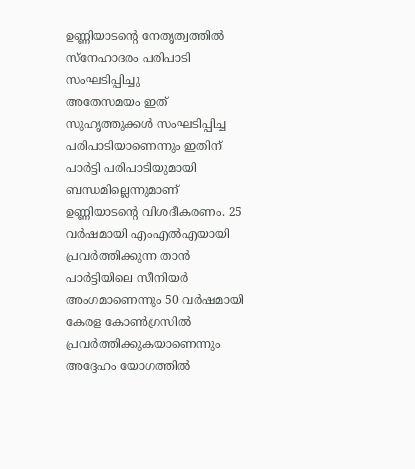ഉണ്ണിയാടന്റെ നേതൃത്വത്തിൽ സ്നേഹാദരം പരിപാടി സംഘടിപ്പിച്ചു
അതേസമയം ഇത് സുഹൃത്തുക്കൾ സംഘടിപ്പിച്ച പരിപാടിയാണെന്നും ഇതിന് പാർട്ടി പരിപാടിയുമായി ബന്ധമില്ലെന്നുമാണ് ഉണ്ണിയാടന്റെ വിശദീകരണം. 25 വർഷമായി എംഎൽഎയായി പ്രവർത്തിക്കുന്ന താൻ പാർട്ടിയിലെ സീനിയർ അംഗമാണെന്നും 50 വർഷമായി കേരള കോൺഗ്രസിൽ പ്രവർത്തിക്കുകയാണെന്നും അദ്ദേഹം യോഗത്തിൽ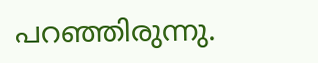പറഞ്ഞിരുന്നു.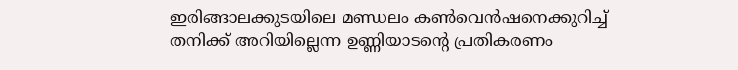ഇരിങ്ങാലക്കുടയിലെ മണ്ഡലം കൺവെൻഷനെക്കുറിച്ച് തനിക്ക് അറിയില്ലെന്ന ഉണ്ണിയാടന്റെ പ്രതികരണം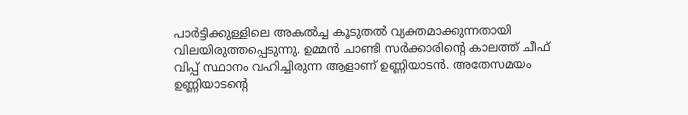പാർട്ടിക്കുള്ളിലെ അകൽച്ച കൂടുതൽ വ്യക്തമാക്കുന്നതായി വിലയിരുത്തപ്പെടുന്നു. ഉമ്മൻ ചാണ്ടി സർക്കാരിന്റെ കാലത്ത് ചീഫ് വിപ്പ് സ്ഥാനം വഹിച്ചിരുന്ന ആളാണ് ഉണ്ണിയാടൻ. അതേസമയം ഉണ്ണിയാടന്റെ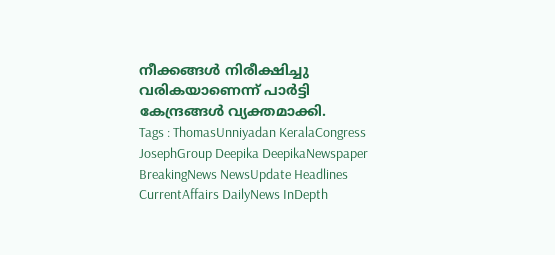നീക്കങ്ങൾ നിരീക്ഷിച്ചു വരികയാണെന്ന് പാർട്ടി കേന്ദ്രങ്ങൾ വ്യക്തമാക്കി.
Tags : ThomasUnniyadan KeralaCongress JosephGroup Deepika DeepikaNewspaper BreakingNews NewsUpdate Headlines CurrentAffairs DailyNews InDepth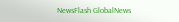NewsFlash GlobalNews